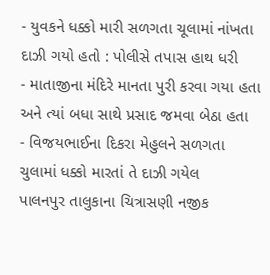- યુવકને ધક્કો મારી સળગતા ચૂલામાં નાંખતા દાઝી ગયો હતો : પોલીસે તપાસ હાથ ધરી
- માતાજીના મંદિરે માનતા પુરી કરવા ગયા હતા અને ત્યાં બધા સાથે પ્રસાદ જમવા બેઠા હતા
- વિજયભાઈના દિકરા મેહુલને સળગતા ચુલામાં ધક્કો મારતાં તે દાઝી ગયેલ
પાલનપુર તાલુકાના ચિત્રાસણી નજીક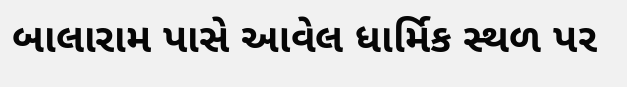બાલારામ પાસે આવેલ ધાર્મિક સ્થળ પર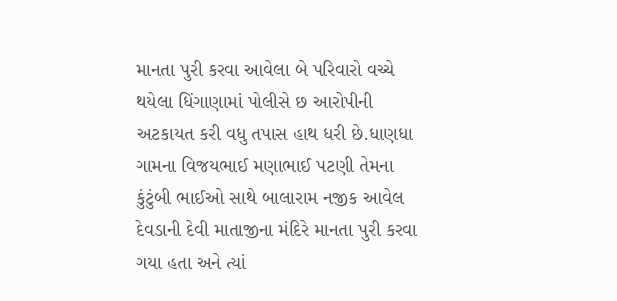માનતા પુરી કરવા આવેલા બે પરિવારો વચ્ચે થયેલા ધિંગાણામાં પોલીસે છ આરોપીની અટકાયત કરી વધુ તપાસ હાથ ધરી છે.ધાણધા ગામના વિજયભાઈ મણાભાઈ પટણી તેમના કુંટુંબી ભાઈઓ સાથે બાલારામ નજીક આવેલ દેવડાની દેવી માતાજીના મંદિરે માનતા પુરી કરવા ગયા હતા અને ત્યાં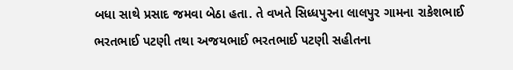બધા સાથે પ્રસાદ જમવા બેઠા હતા. તે વખતે સિધ્ધપુરના લાલપુર ગામના રાકેશભાઈ ભરતભાઈ પટણી તથા અજયભાઈ ભરતભાઈ પટણી સહીતના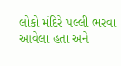લોકો મંદિરે પલ્લી ભરવા આવેલા હતા અને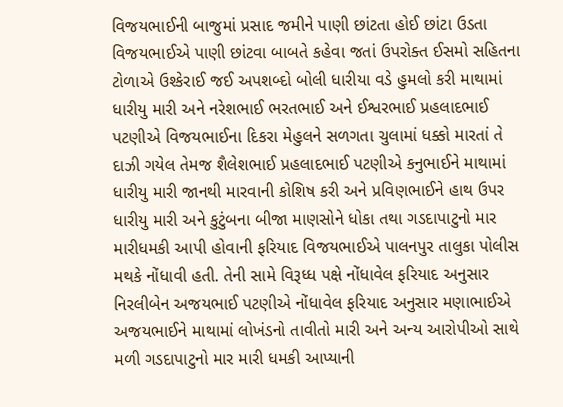વિજયભાઈની બાજુમાં પ્રસાદ જમીને પાણી છાંટતા હોઈ છાંટા ઉડતા વિજયભાઈએ પાણી છાંટવા બાબતે કહેવા જતાં ઉપરોક્ત ઈસમો સહિતના ટોળાએ ઉશ્કેરાઈ જઈ અપશબ્દો બોલી ધારીયા વડે હુમલો કરી માથામાં ધારીયુ મારી અને નરેશભાઈ ભરતભાઈ અને ઈશ્વરભાઈ પ્રહલાદભાઈ પટણીએ વિજયભાઈના દિકરા મેહુલને સળગતા ચુલામાં ધક્કો મારતાં તે દાઝી ગયેલ તેમજ શૈલેશભાઈ પ્રહલાદભાઈ પટણીએ કનુભાઈને માથામાં ધારીયુ મારી જાનથી મારવાની કોશિષ કરી અને પ્રવિણભાઈને હાથ ઉપર ધારીયુ મારી અને કુટુંબના બીજા માણસોને ધોકા તથા ગડદાપાટુનો માર મારીધમકી આપી હોવાની ફરિયાદ વિજયભાઈએ પાલનપુર તાલુકા પોલીસ મથકે નોંધાવી હતી. તેની સામે વિરૂધ્ધ પક્ષે નોંધાવેલ ફરિયાદ અનુસાર નિરલીબેન અજયભાઈ પટણીએ નોંધાવેલ ફરિયાદ અનુસાર મણાભાઈએ અજયભાઈને માથામાં લોખંડનો તાવીતો મારી અને અન્ય આરોપીઓ સાથે મળી ગડદાપાટુનો માર મારી ધમકી આપ્યાની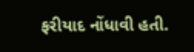ફરીયાદ નોંધાવી હતી.